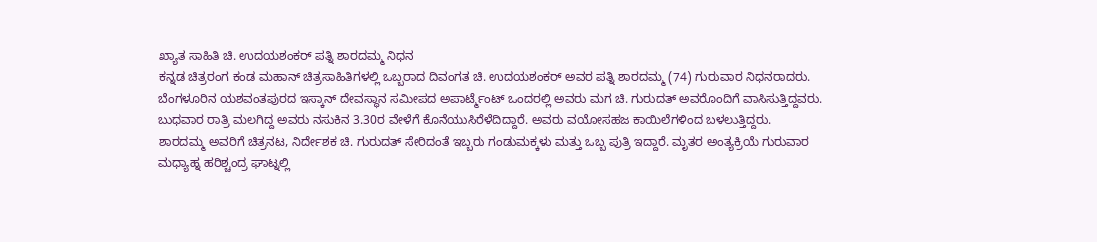ಖ್ಯಾತ ಸಾಹಿತಿ ಚಿ. ಉದಯಶಂಕರ್ ಪತ್ನಿ ಶಾರದಮ್ಮ ನಿಧನ
ಕನ್ನಡ ಚಿತ್ರರಂಗ ಕಂಡ ಮಹಾನ್ ಚಿತ್ರಸಾಹಿತಿಗಳಲ್ಲಿ ಒಬ್ಬರಾದ ದಿವಂಗತ ಚಿ. ಉದಯಶಂಕರ್ ಅವರ ಪತ್ನಿ ಶಾರದಮ್ಮ (74) ಗುರುವಾರ ನಿಧನರಾದರು.
ಬೆಂಗಳೂರಿನ ಯಶವಂತಪುರದ ಇಸ್ಕಾನ್ ದೇವಸ್ಥಾನ ಸಮೀಪದ ಅಪಾರ್ಟ್ಮೆಂಟ್ ಒಂದರಲ್ಲಿ ಅವರು ಮಗ ಚಿ. ಗುರುದತ್ ಅವರೊಂದಿಗೆ ವಾಸಿಸುತ್ತಿದ್ದವರು. ಬುಧವಾರ ರಾತ್ರಿ ಮಲಗಿದ್ದ ಅವರು ನಸುಕಿನ 3.30ರ ವೇಳೆಗೆ ಕೊನೆಯುಸಿರೆಳೆದಿದ್ದಾರೆ. ಅವರು ವಯೋಸಹಜ ಕಾಯಿಲೆಗಳಿಂದ ಬಳಲುತ್ತಿದ್ದರು.
ಶಾರದಮ್ಮ ಅವರಿಗೆ ಚಿತ್ರನಟ, ನಿರ್ದೇಶಕ ಚಿ. ಗುರುದತ್ ಸೇರಿದಂತೆ ಇಬ್ಬರು ಗಂಡುಮಕ್ಕಳು ಮತ್ತು ಒಬ್ಬ ಪುತ್ರಿ ಇದ್ದಾರೆ. ಮೃತರ ಅಂತ್ಯಕ್ರಿಯೆ ಗುರುವಾರ ಮಧ್ಯಾಹ್ನ ಹರಿಶ್ಚಂದ್ರ ಘಾಟ್ನಲ್ಲಿ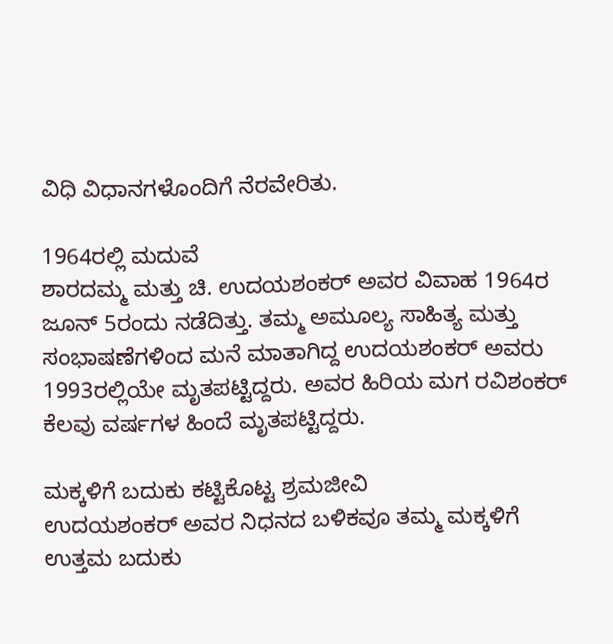ವಿಧಿ ವಿಧಾನಗಳೊಂದಿಗೆ ನೆರವೇರಿತು.

1964ರಲ್ಲಿ ಮದುವೆ
ಶಾರದಮ್ಮ ಮತ್ತು ಚಿ. ಉದಯಶಂಕರ್ ಅವರ ವಿವಾಹ 1964ರ ಜೂನ್ 5ರಂದು ನಡೆದಿತ್ತು. ತಮ್ಮ ಅಮೂಲ್ಯ ಸಾಹಿತ್ಯ ಮತ್ತು ಸಂಭಾಷಣೆಗಳಿಂದ ಮನೆ ಮಾತಾಗಿದ್ದ ಉದಯಶಂಕರ್ ಅವರು 1993ರಲ್ಲಿಯೇ ಮೃತಪಟ್ಟಿದ್ದರು. ಅವರ ಹಿರಿಯ ಮಗ ರವಿಶಂಕರ್ ಕೆಲವು ವರ್ಷಗಳ ಹಿಂದೆ ಮೃತಪಟ್ಟಿದ್ದರು.

ಮಕ್ಕಳಿಗೆ ಬದುಕು ಕಟ್ಟಿಕೊಟ್ಟ ಶ್ರಮಜೀವಿ
ಉದಯಶಂಕರ್ ಅವರ ನಿಧನದ ಬಳಿಕವೂ ತಮ್ಮ ಮಕ್ಕಳಿಗೆ ಉತ್ತಮ ಬದುಕು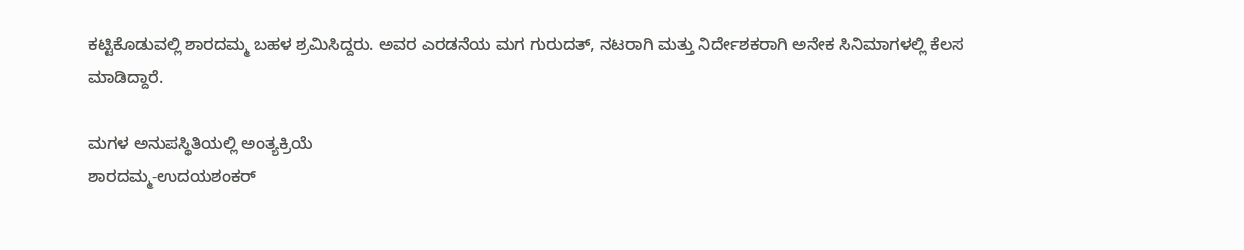ಕಟ್ಟಿಕೊಡುವಲ್ಲಿ ಶಾರದಮ್ಮ ಬಹಳ ಶ್ರಮಿಸಿದ್ದರು. ಅವರ ಎರಡನೆಯ ಮಗ ಗುರುದತ್, ನಟರಾಗಿ ಮತ್ತು ನಿರ್ದೇಶಕರಾಗಿ ಅನೇಕ ಸಿನಿಮಾಗಳಲ್ಲಿ ಕೆಲಸ ಮಾಡಿದ್ದಾರೆ.

ಮಗಳ ಅನುಪಸ್ಥಿತಿಯಲ್ಲಿ ಅಂತ್ಯಕ್ರಿಯೆ
ಶಾರದಮ್ಮ-ಉದಯಶಂಕರ್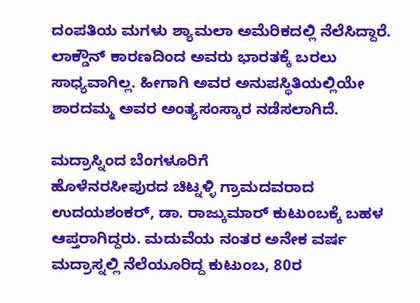ದಂಪತಿಯ ಮಗಳು ಶ್ಯಾಮಲಾ ಅಮೆರಿಕದಲ್ಲಿ ನೆಲೆಸಿದ್ದಾರೆ. ಲಾಕ್ಡೌನ್ ಕಾರಣದಿಂದ ಅವರು ಭಾರತಕ್ಕೆ ಬರಲು ಸಾಧ್ಯವಾಗಿಲ್ಲ. ಹೀಗಾಗಿ ಅವರ ಅನುಪಸ್ಥಿತಿಯಲ್ಲಿಯೇ ಶಾರದಮ್ಮ ಅವರ ಅಂತ್ಯಸಂಸ್ಕಾರ ನಡೆಸಲಾಗಿದೆ.

ಮದ್ರಾಸ್ನಿಂದ ಬೆಂಗಳೂರಿಗೆ
ಹೊಳೆನರಸೀಪುರದ ಚಿಟ್ನಳ್ಳಿ ಗ್ರಾಮದವರಾದ ಉದಯಶಂಕರ್, ಡಾ. ರಾಜ್ಕುಮಾರ್ ಕುಟುಂಬಕ್ಕೆ ಬಹಳ ಆಪ್ತರಾಗಿದ್ದರು. ಮದುವೆಯ ನಂತರ ಅನೇಕ ವರ್ಷ ಮದ್ರಾಸ್ನಲ್ಲಿ ನೆಲೆಯೂರಿದ್ದ ಕುಟುಂಬ, 80ರ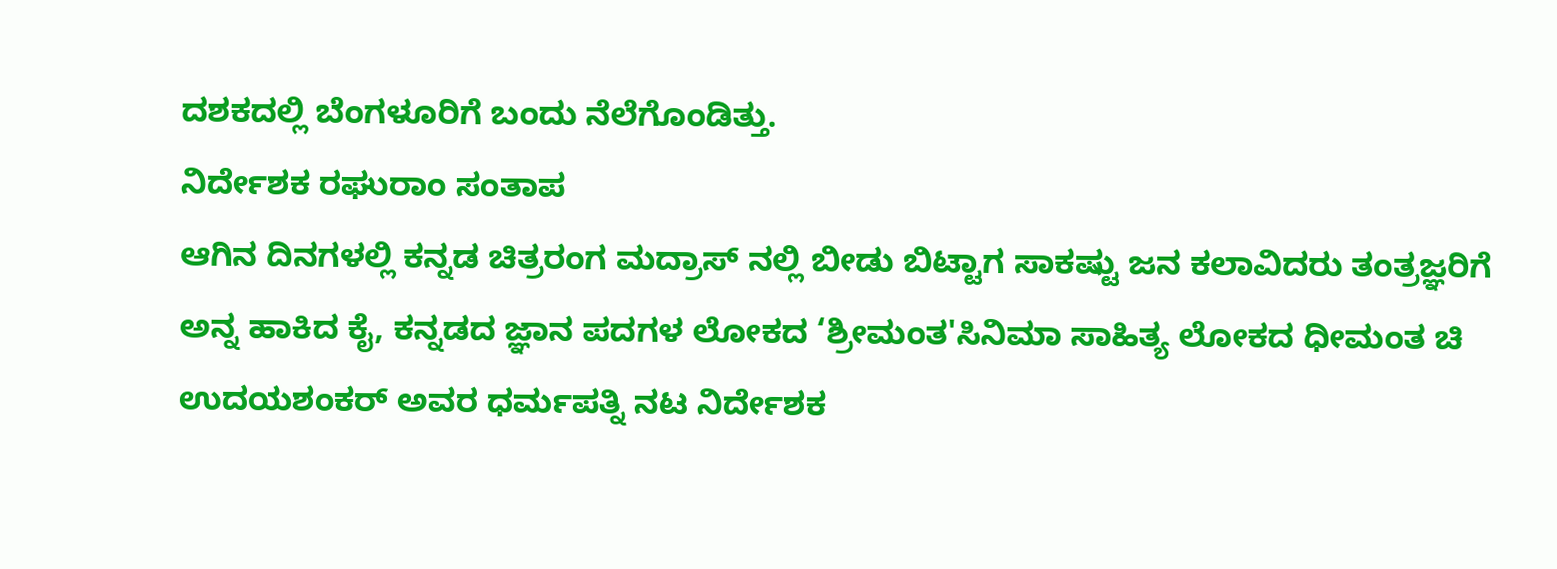ದಶಕದಲ್ಲಿ ಬೆಂಗಳೂರಿಗೆ ಬಂದು ನೆಲೆಗೊಂಡಿತ್ತು.
ನಿರ್ದೇಶಕ ರಘುರಾಂ ಸಂತಾಪ
ಆಗಿನ ದಿನಗಳಲ್ಲಿ ಕನ್ನಡ ಚಿತ್ರರಂಗ ಮದ್ರಾಸ್ ನಲ್ಲಿ ಬೀಡು ಬಿಟ್ಟಾಗ ಸಾಕಷ್ಟು ಜನ ಕಲಾವಿದರು ತಂತ್ರಜ್ಞರಿಗೆ ಅನ್ನ ಹಾಕಿದ ಕೈ, ಕನ್ನಡದ ಜ್ಞಾನ ಪದಗಳ ಲೋಕದ ‘ಶ್ರೀಮಂತ'ಸಿನಿಮಾ ಸಾಹಿತ್ಯ ಲೋಕದ ಧೀಮಂತ ಚಿ ಉದಯಶಂಕರ್ ಅವರ ಧರ್ಮಪತ್ನಿ ನಟ ನಿರ್ದೇಶಕ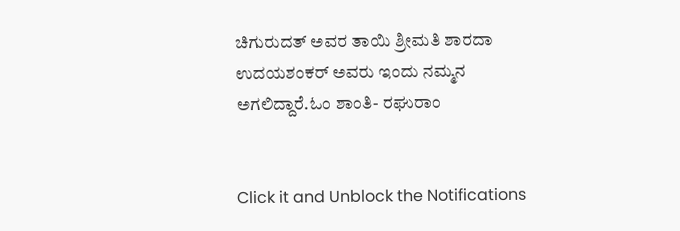ಚಿಗುರುದತ್ ಅವರ ತಾಯಿ ಶ್ರೀಮತಿ ಶಾರದಾ ಉದಯಶಂಕರ್ ಅವರು ಇಂದು ನಮ್ಮನ ಅಗಲಿದ್ದಾರೆ.ಓಂ ಶಾಂತಿ- ರಘುರಾಂ


Click it and Unblock the Notifications